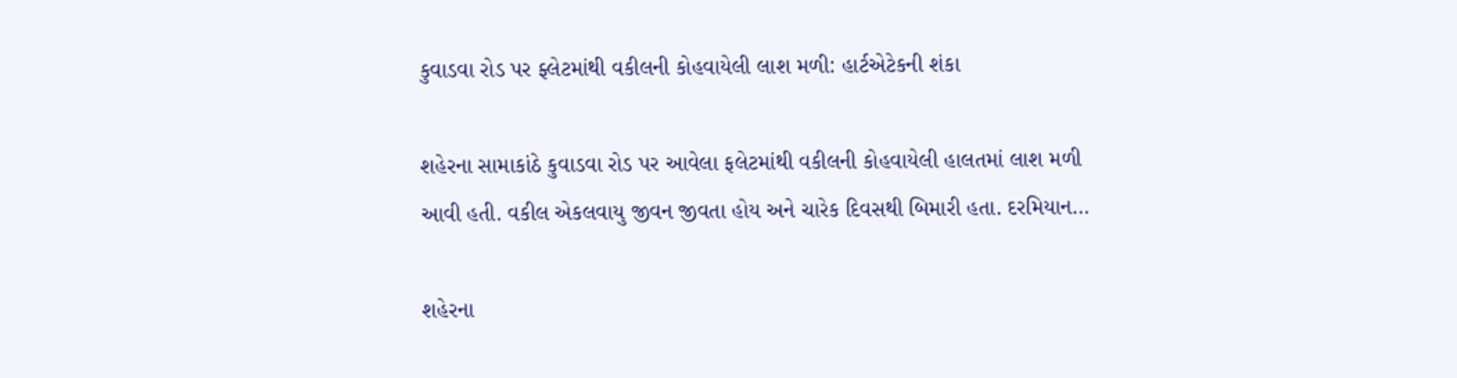કુવાડવા રોડ પર ફ્લેટમાંથી વકીલની કોહવાયેલી લાશ મળી: હાર્ટએટેકની શંકા

શહેરના સામાકાંઠે કુવાડવા રોડ પર આવેલા ફલેટમાંથી વકીલની કોહવાયેલી હાલતમાં લાશ મળી આવી હતી. વકીલ એકલવાયુ જીવન જીવતા હોય અને ચારેક દિવસથી બિમારી હતા. દરમિયાન…

શહેરના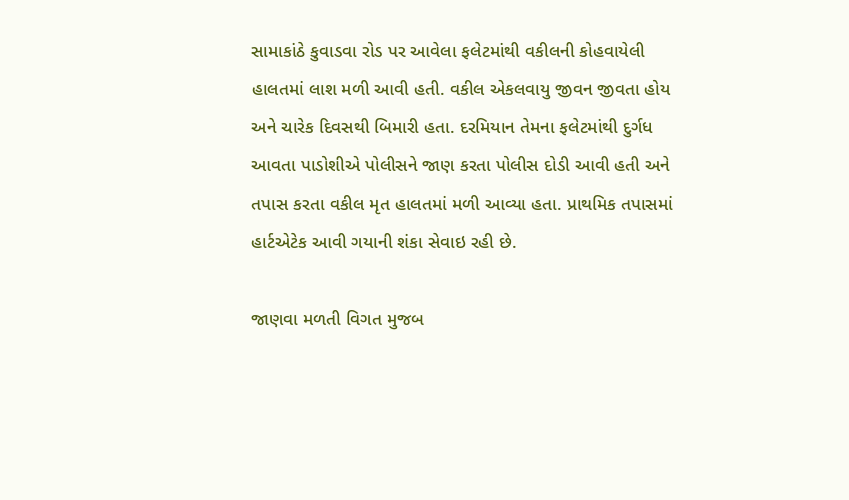સામાકાંઠે કુવાડવા રોડ પર આવેલા ફલેટમાંથી વકીલની કોહવાયેલી હાલતમાં લાશ મળી આવી હતી. વકીલ એકલવાયુ જીવન જીવતા હોય અને ચારેક દિવસથી બિમારી હતા. દરમિયાન તેમના ફલેટમાંથી દુર્ગધ આવતા પાડોશીએ પોલીસને જાણ કરતા પોલીસ દોડી આવી હતી અને તપાસ કરતા વકીલ મૃત હાલતમાં મળી આવ્યા હતા. પ્રાથમિક તપાસમાં હાર્ટએટેક આવી ગયાની શંકા સેવાઇ રહી છે.

જાણવા મળતી વિગત મુજબ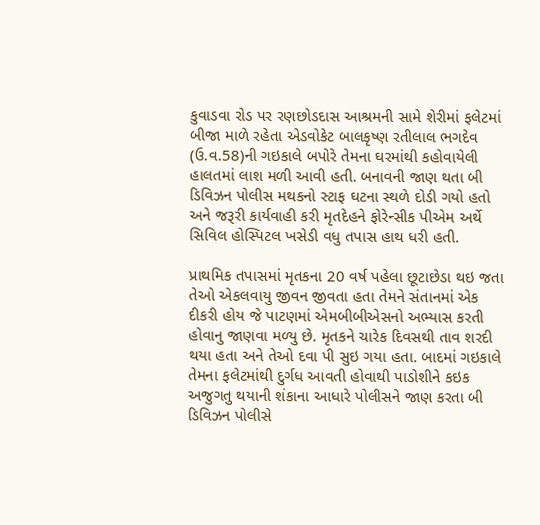કુવાડવા રોડ પર રણછોડદાસ આશ્રમની સામે શેરીમાં ફલેટમાં બીજા માળે રહેતા એડવોકેટ બાલકૃષ્ણ રતીલાલ ભગદેવ (ઉ.વ.58)ની ગઇકાલે બપોરે તેમના ઘરમાંથી કહોવાયેલી હાલતમાં લાશ મળી આવી હતી. બનાવની જાણ થતા બી ડિવિઝન પોલીસ મથકનો સ્ટાફ ઘટના સ્થળે દોડી ગયો હતો અને જરૂરી કાર્યવાહી કરી મૃતદેહને ફોરેન્સીક પીએમ અર્થે સિવિલ હોસ્પિટલ ખસેડી વધુ તપાસ હાથ ધરી હતી.

પ્રાથમિક તપાસમાં મૃતકના 20 વર્ષ પહેલા છૂટાછેડા થઇ જતા તેઓ એકલવાયુ જીવન જીવતા હતા તેમને સંતાનમાં એક દીકરી હોય જે પાટણમાં એમબીબીએસનો અભ્યાસ કરતી હોવાનુ જાણવા મળ્યુ છે. મૃતકને ચારેક દિવસથી તાવ શરદી થયા હતા અને તેઓ દવા પી સુઇ ગયા હતા. બાદમાં ગઇકાલે તેમના ફલેટમાંથી દુર્ગધ આવતી હોવાથી પાડોશીને કઇક અજુગતુ થયાની શંકાના આધારે પોલીસને જાણ કરતા બી ડિવિઝન પોલીસે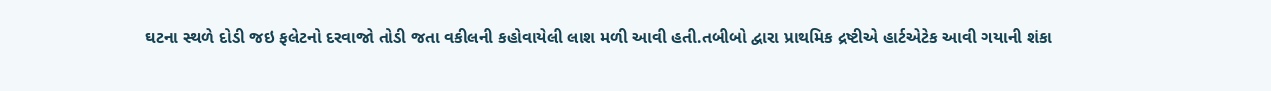ઘટના સ્થળે દોડી જઇ ફલેટનો દરવાજો તોડી જતા વકીલની કહોવાયેલી લાશ મળી આવી હતી.તબીબો દ્વારા પ્રાથમિક દ્રષ્ટીએ હાર્ટએટેક આવી ગયાની શંકા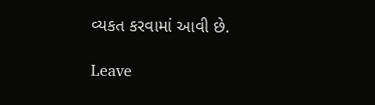વ્યકત કરવામાં આવી છે.

Leave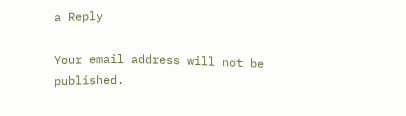a Reply

Your email address will not be published.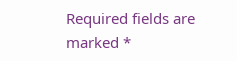Required fields are marked *